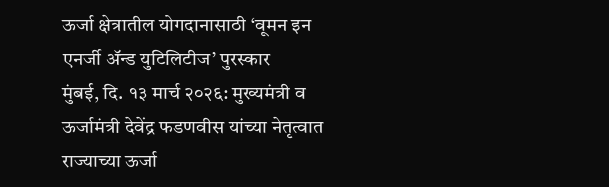ऊर्जा क्षेत्रातील योगदानासाठी ‘वूमन इन एनर्जी ॲन्ड युटिलिटीज’ पुरस्कार
मुंबई, दि. १३ मार्च २०२६: मुख्यमंत्री व ऊर्जामंत्री देवेंद्र फडणवीस यांच्या नेतृत्वात राज्याच्या ऊर्जा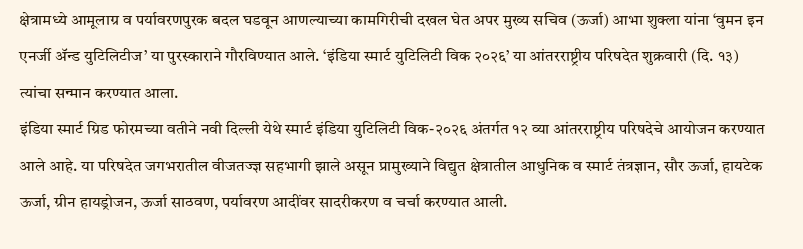क्षेत्रामध्ये आमूलाग्र व पर्यावरणपुरक बदल घडवून आणल्याच्या कामगिरीची दखल घेत अपर मुख्य सचिव (ऊर्जा) आभा शुक्ला यांना ‘वुमन इन एनर्जी ॲन्ड युटिलिटीज’ या पुरस्काराने गौरविण्यात आले. ‘इंडिया स्मार्ट युटिलिटी विक २०२६’ या आंतरराष्ट्रीय परिषदेत शुक्रवारी (दि. १३) त्यांचा सन्मान करण्यात आला.
इंडिया स्मार्ट ग्रिड फोरमच्या वतीने नवी दिल्ली येथे स्मार्ट इंडिया युटिलिटी विक-२०२६ अंतर्गत १२ व्या आंतरराष्ट्रीय परिषदेचे आयोजन करण्यात आले आहे. या परिषदेत जगभरातील वीजतज्ज्ञ सहभागी झाले असून प्रामुख्याने विद्युत क्षेत्रातील आधुनिक व स्मार्ट तंत्रज्ञान, सौर ऊर्जा, हायटेक ऊर्जा, ग्रीन हायड्रोजन, ऊर्जा साठवण, पर्यावरण आदींवर सादरीकरण व चर्चा करण्यात आली.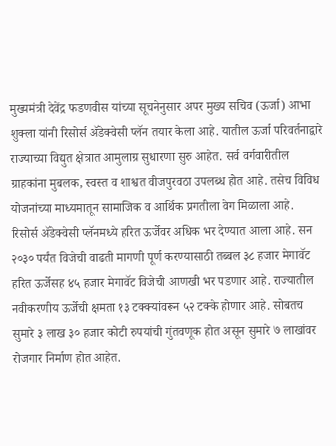मुख्यमंत्री देवेंद्र फडणवीस यांच्या सूचनेनुसार अपर मुख्य सचिव (ऊर्जा) आभा शुक्ला यांनी रिसोर्स ॲडेक्वेसी प्लॅन तयार केला आहे. यातील ऊर्जा परिवर्तनाद्वारे राज्याच्या विद्युत क्षेत्रात आमुलाग्र सुधारणा सुरु आहेत. सर्व वर्गवारीतील ग्राहकांना मुबलक, स्वस्त व शाश्वत वीजपुरवठा उपलब्ध होत आहे. तसेच विविध योजनांच्या माध्यमातून सामाजिक व आर्थिक प्रगतीला वेग मिळाला आहे.
रिसोर्स ॲडेक्वेसी प्लॅनमध्ये हरित ऊर्जेवर अधिक भर देण्यात आला आहे. सन २०३० पर्यंत विजेची वाढती मागणी पूर्ण करण्यासाठी तब्बल ३८ हजार मेगावॅट हरित ऊर्जेसह ४५ हजार मेगावॅट विजेची आणखी भर पडणार आहे. राज्यातील नवीकरणीय ऊर्जेची क्षमता १३ टक्क्यांवरून ५२ टक्के होणार आहे. सोबतच सुमारे ३ लाख ३० हजार कोटी रुपयांची गुंतवणूक होत असून सुमारे ७ लाखांवर रोजगार निर्माण होत आहेत.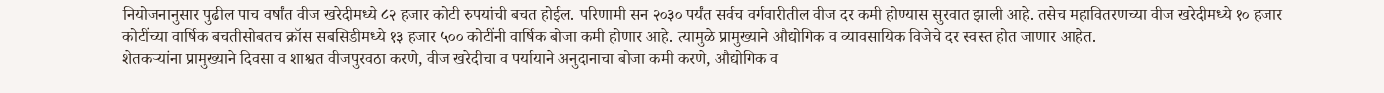नियोजनानुसार पुढील पाच वर्षांत वीज खरेदीमध्ये ८२ हजार कोटी रुपयांची बचत होईल. परिणामी सन २०३० पर्यंत सर्वच वर्गवारीतील वीज दर कमी होण्यास सुरवात झाली आहे. तसेच महावितरणच्या वीज खरेदीमध्ये १० हजार कोटींच्या वार्षिक बचतीसोबतच क्रॉस सबसिडीमध्ये १३ हजार ५०० कोटींनी वार्षिक बोजा कमी होणार आहे. त्यामुळे प्रामुख्याने औद्योगिक व व्यावसायिक विजेचे दर स्वस्त होत जाणार आहेत.
शेतकऱ्यांना प्रामुख्याने दिवसा व शाश्वत वीजपुरवठा करणे, वीज खरेदीचा व पर्यायाने अनुदानाचा बोजा कमी करणे, औद्योगिक व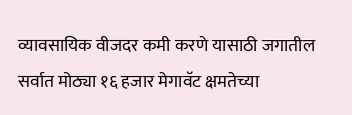व्यावसायिक वीजदर कमी करणे यासाठी जगातील सर्वात मोठ्या १६ हजार मेगावॅट क्षमतेच्या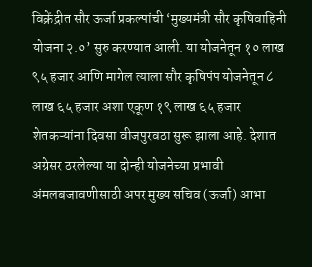विक्रेंद्रीत सौर ऊर्जा प्रकल्पांची ‘मुख्यमंत्री सौर कृषिवाहिनी योजना २.०’ सुरु करण्यात आली. या योजनेतून १० लाख ९५ हजार आणि मागेल त्याला सौर कृषिपंप योजनेतून ८ लाख ६५ हजार अशा एकूण १९ लाख ६५ हजार शेतकऱ्यांना दिवसा वीजपुरवठा सुरू झाला आहे. देशात अग्रेसर ठरलेल्या या दोन्ही योजनेच्या प्रभावी अंमलबजावणीसाठी अपर मुख्य सचिव (ऊर्जा) आभा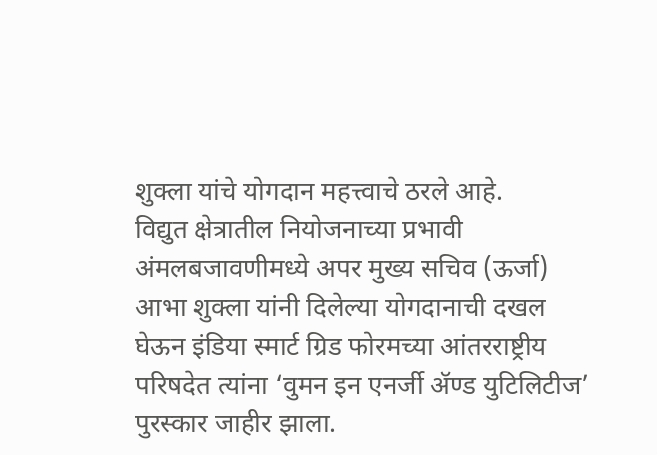शुक्ला यांचे योगदान महत्त्वाचे ठरले आहे.
विद्युत क्षेत्रातील नियोजनाच्या प्रभावी अंमलबजावणीमध्ये अपर मुख्य सचिव (ऊर्जा) आभा शुक्ला यांनी दिलेल्या योगदानाची दखल घेऊन इंडिया स्मार्ट ग्रिड फोरमच्या आंतरराष्ट्रीय परिषदेत त्यांना ‘वुमन इन एनर्जी ॲण्ड युटिलिटीज’ पुरस्कार जाहीर झाला.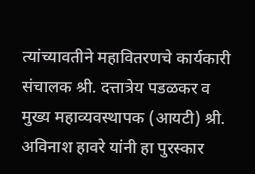त्यांच्यावतीने महावितरणचे कार्यकारी संचालक श्री. दत्तात्रेय पडळकर व मुख्य महाव्यवस्थापक (आयटी) श्री. अविनाश हावरे यांनी हा पुरस्कार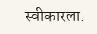स्वीकारला.